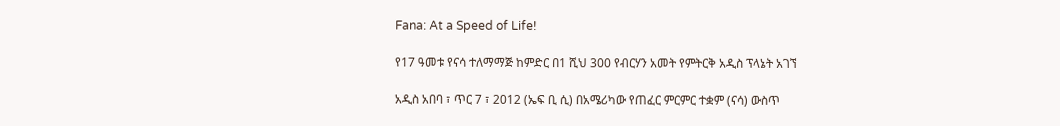Fana: At a Speed of Life!

የ17 ዓመቱ የናሳ ተለማማጅ ከምድር በ1 ሺህ 300 የብርሃን አመት የምትርቅ አዲስ ፕላኔት አገኘ

አዲስ አበባ ፣ ጥር 7 ፣ 2012 (ኤፍ ቢ ሲ) በአሜሪካው የጠፈር ምርምር ተቋም (ናሳ) ውስጥ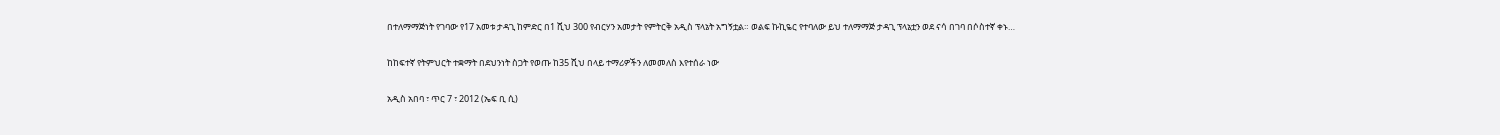በተለማማጅነት የገባው የ17 አመቱ ታዳጊ ከምድር በ1 ሺህ 300 የብርሃን አመታት የምትርቅ አዲስ ፕላኔት አግኝቷል። ወልፍ ኩኪዬር የተባለው ይህ ተለማማጅ ታዳጊ ፕላኔቷን ወደ ናሳ በገባ በሶስተኛ ቀኑ…

ከከፍተኛ የትምህርት ተቋማት በደህንነት ስጋት የወጡ ከ35 ሺህ በላይ ተማሪዎችን ለመመለስ እየተሰራ ነው

አዲስ አበባ ፣ ጥር 7 ፣ 2012 (ኤፍ ቢ ሲ)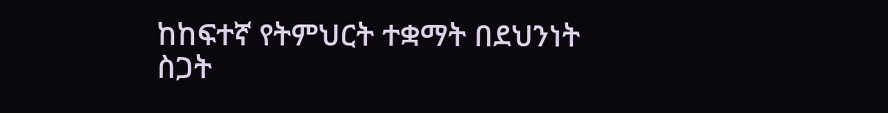ከከፍተኛ የትምህርት ተቋማት በደህንነት ስጋት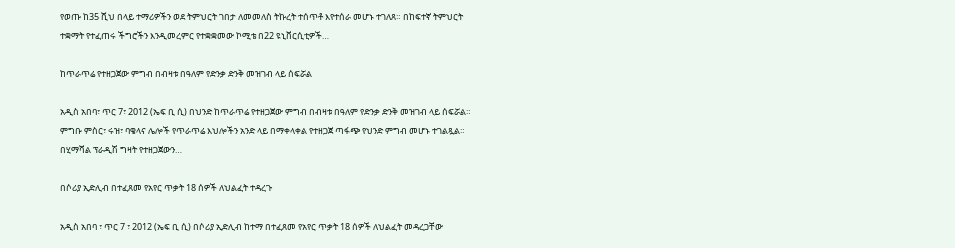የወጡ ከ35 ሺህ በላይ ተማሪዎችን ወደ ትምህርት ገበታ ለመመለስ ትኩረት ተሰጥቶ እየተሰራ መሆኑ ተገለጸ። በከፍተኛ ትምህርት ተቋማት የተፈጠሩ ችግሮችን እንዲመረምር የተቋቋመው ኮሚቴ በ22 ዩኒቨርሲቲዎች…

ከጥራጥሬ የተዘጋጀው ምግብ በብዛቱ በዓለም የድንቃ ድንቅ መዝገብ ላይ ሰፍሯል

አዲስ አበባ፣ ጥር 7፣ 2012 (ኤፍ ቢ ሲ) በህንድ ከጥራጥሬ የተዘጋጀው ምግብ በብዛቱ በዓለም የድንቃ ድንቅ መዝገብ ላይ ሰፍሯል። ምግቡ ምስር፣ ሩዝ፣ ባቄላና ሌሎች የጥራጥሬ እህሎችን አንድ ላይ በማቀላቀል የተዘጋጀ ጣፋጭ የህንድ ምግብ መሆኑ ተገልጿል። በሂማሻል ፕራዲሽ ግዛት የተዘጋጀውን…

በሶሪያ ኢድሊብ በተፈጸመ የአየር ጥቃት 18 ሰዎች ለህልፈት ተዳረጉ

አዲስ አበባ ፣ ጥር 7 ፣ 2012 (ኤፍ ቢ ሲ) በሶሪያ ኢድሊብ ከተማ በተፈጸመ የአየር ጥቃት 18 ሰዎች ለህልፈት መዳረጋቸው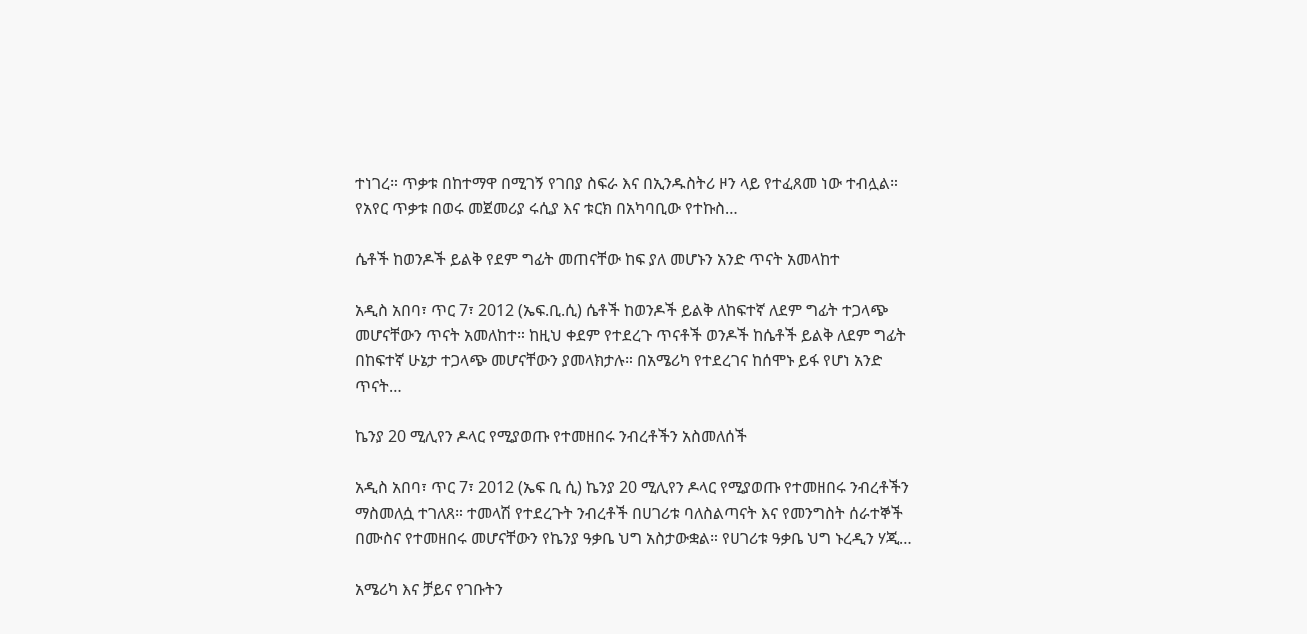ተነገረ። ጥቃቱ በከተማዋ በሚገኝ የገበያ ስፍራ እና በኢንዱስትሪ ዞን ላይ የተፈጸመ ነው ተብሏል። የአየር ጥቃቱ በወሩ መጀመሪያ ሩሲያ እና ቱርክ በአካባቢው የተኩስ…

ሴቶች ከወንዶች ይልቅ የደም ግፊት መጠናቸው ከፍ ያለ መሆኑን አንድ ጥናት አመላከተ

አዲስ አበባ፣ ጥር 7፣ 2012 (ኤፍ.ቢ.ሲ) ሴቶች ከወንዶች ይልቅ ለከፍተኛ ለደም ግፊት ተጋላጭ መሆናቸውን ጥናት አመለከተ። ከዚህ ቀደም የተደረጉ ጥናቶች ወንዶች ከሴቶች ይልቅ ለደም ግፊት በከፍተኛ ሁኔታ ተጋላጭ መሆናቸውን ያመላክታሉ። በአሜሪካ የተደረገና ከሰሞኑ ይፋ የሆነ አንድ ጥናት…

ኬንያ 20 ሚሊየን ዶላር የሚያወጡ የተመዘበሩ ንብረቶችን አስመለሰች

አዲስ አበባ፣ ጥር 7፣ 2012 (ኤፍ ቢ ሲ) ኬንያ 20 ሚሊየን ዶላር የሚያወጡ የተመዘበሩ ንብረቶችን ማስመለሷ ተገለጸ። ተመላሽ የተደረጉት ንብረቶች በሀገሪቱ ባለስልጣናት እና የመንግስት ሰራተኞች በሙስና የተመዘበሩ መሆናቸውን የኬንያ ዓቃቤ ህግ አስታውቋል። የሀገሪቱ ዓቃቤ ህግ ኑረዲን ሃጂ…

አሜሪካ እና ቻይና የገቡትን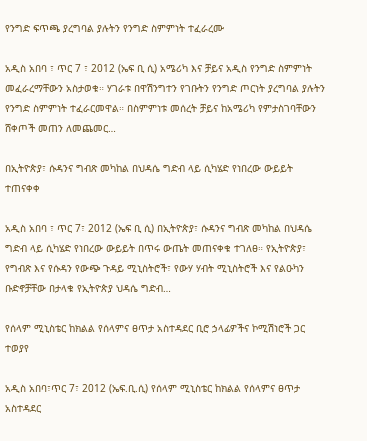የንግድ ፍጥጫ ያረግባል ያሉትን የንግድ ስምምነት ተፈራረሙ

አዲስ አበባ ፣ ጥር 7 ፣ 2012 (ኤፍ ቢ ሲ) አሜሪካ እና ቻይና አዲስ የንግድ ስምምነት መፈራረማቸውን አስታወቁ። ሃገራቱ በዋሽንግተን የገቡትን የንግድ ጦርነት ያረግባል ያሉትን የንግድ ስምምነት ተፈራርመዋል። በስምምነቱ መሰረት ቻይና ከአሜሪካ የምታስገባቸውን ሸቀጦች መጠን ለመጨመር…

በኢትዮጵያ፣ ሱዳንና ግብጽ መካከል በህዳሴ ግድብ ላይ ሲካሄድ የነበረው ውይይት ተጠናቀቀ

አዲስ አበባ ፣ ጥር 7፣ 2012 (ኤፍ ቢ ሲ) በኢትዮጵያ፣ ሱዳንና ግብጽ መካከል በህዳሴ ግድብ ላይ ሲካሄድ የነበረው ውይይት በጥሩ ውጤት መጠናቀቁ ተገለፀ። የኢትዮጵያ፣ የግብጽ እና የሱዳን የውጭ ጉዳይ ሚኒስትሮች፣ የውሃ ሃብት ሚኒስትሮች እና የልዑካን ቡድኖቻቸው በታላቁ የኢትዮጵያ ህዳሴ ግድብ…

የሰላም ሚኒስቴር ከክልል የሰላምና ፀጥታ አስተዳደር ቢሮ ኃላፊዎችና ኮሚሽነሮች ጋር ተወያየ

አዲስ አበባ፣ጥር 7፣ 2012 (ኤፍ.ቢ.ሲ) የሰላም ሚኒስቴር ከክልል የሰላምና ፀጥታ አስተዳደር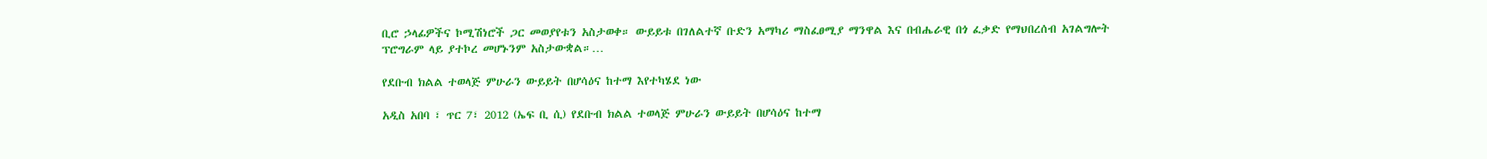ቢሮ ኃላፊዎችና ኮሚሽነሮች ጋር መወያየቱን አስታወቀ። ውይይቱ በገለልተኛ ቡድን አማካሪ ማስፈፀሚያ ማንዋል እና በብሔራዊ በጎ ፈቃድ የማህበረሰብ አገልግሎት ፕሮግራም ላይ ያተኮረ መሆኑንም አስታውቋል።…

የደቡብ ክልል ተወላጅ ምሁራን ውይይት በሆሳዕና ከተማ እየተካሄደ ነው

አዲስ አበባ ፣ ጥር 7፣ 2012 (ኤፍ ቢ ሲ) የደቡብ ክልል ተወላጅ ምሁራን ውይይት በሆሳዕና ከተማ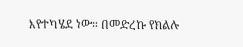እየተካሄደ ነው። በመድረኩ የክልሉ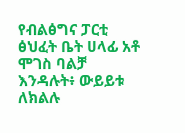የብልፅግና ፓርቲ ፅህፈት ቤት ሀላፊ አቶ ሞገስ ባልቻ እንዳሉት፥ ውይይቱ ለክልሉ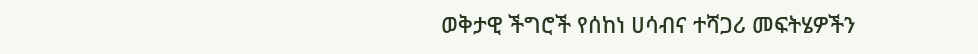ወቅታዊ ችግሮች የሰከነ ሀሳብና ተሻጋሪ መፍትሄዎችን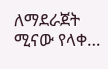ለማደራጀት ሚናው የላቀ…